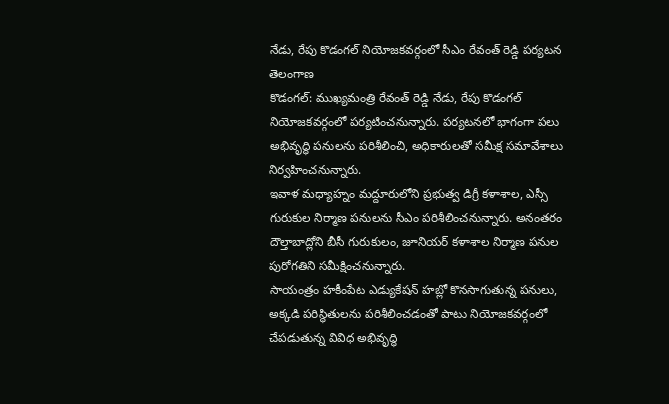నేడు, రేపు కొడంగల్ నియోజకవర్గంలో సీఎం రేవంత్ రెడ్డి పర్యటన
తెలంగాణ
కొడంగల్: ముఖ్యమంత్రి రేవంత్ రెడ్డి నేడు, రేపు కొడంగల్ నియోజకవర్గంలో పర్యటించనున్నారు. పర్యటనలో భాగంగా పలు అభివృద్ధి పనులను పరిశీలించి, అధికారులతో సమీక్ష సమావేశాలు నిర్వహించనున్నారు.
ఇవాళ మధ్యాహ్నం మద్దూరులోని ప్రభుత్వ డిగ్రీ కళాశాల, ఎస్సీ గురుకుల నిర్మాణ పనులను సీఎం పరిశీలించనున్నారు. అనంతరం దౌల్తాబాద్లోని బీసీ గురుకులం, జూనియర్ కళాశాల నిర్మాణ పనుల పురోగతిని సమీక్షించనున్నారు.
సాయంత్రం హకీంపేట ఎడ్యుకేషన్ హబ్లో కొనసాగుతున్న పనులు, అక్కడి పరిస్థితులను పరిశీలించడంతో పాటు నియోజకవర్గంలో చేపడుతున్న వివిధ అభివృద్ధి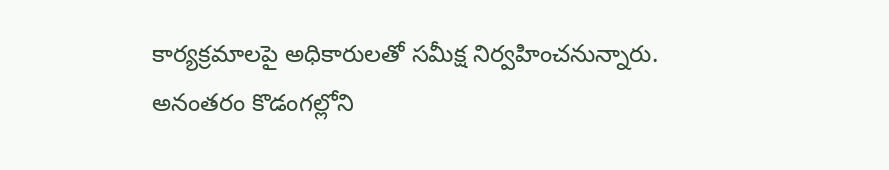కార్యక్రమాలపై అధికారులతో సమీక్ష నిర్వహించనున్నారు.
అనంతరం కొడంగల్లోని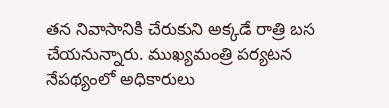తన నివాసానికి చేరుకుని అక్కడే రాత్రి బస చేయనున్నారు. ముఖ్యమంత్రి పర్యటన నేపథ్యంలో అధికారులు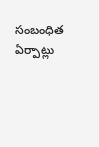సంబంధిత ఏర్పాట్లు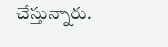చేస్తున్నారు.